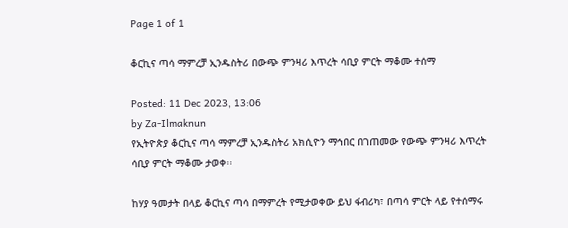Page 1 of 1

ቆርኪና ጣሳ ማምረቻ ኢንዱስትሪ በውጭ ምንዛሪ እጥረት ሳቢያ ምርት ማቆሙ ተሰማ

Posted: 11 Dec 2023, 13:06
by Za-Ilmaknun
የኢትዮጵያ ቆርኪና ጣሳ ማምረቻ ኢንዱስትሪ አክሲዮን ማኅበር በገጠመው የውጭ ምንዛሪ እጥረት ሳቢያ ምርት ማቆሙ ታወቀ፡፡

ከሃያ ዓመታት በላይ ቆርኪና ጣሳ በማምረት የሚታወቀው ይህ ፋብሪካ፣ በጣሳ ምርት ላይ የተሰማሩ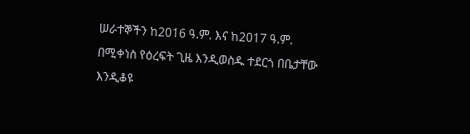ሠራተኞችን ከ2016 ዓ.ም. እና ከ2017 ዓ.ም. በሚቀነስ የዕረፍት ጊዜ እንዲወስዱ ተደርጎ በቤታቸው እንዲቆዩ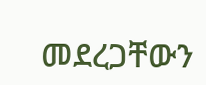መደረጋቸውን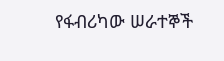የፋብሪካው ሠራተኞች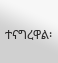ተናግረዋል፡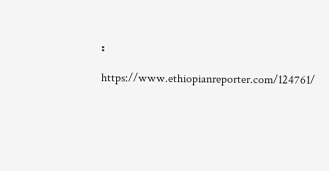፡

https://www.ethiopianreporter.com/124761/